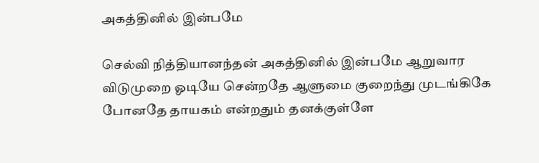அகத்தினில் இன்பமே

செல்வி நித்தியானந்தன் அகத்தினில் இன்பமே ஆறுவார விடுமுறை ஓடியே சென்றதே ஆளுமை குறைந்து முடங்கிகே போனதே தாயகம் என்றதும் தனக்குள்ளே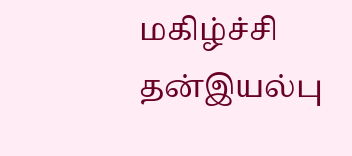மகிழ்ச்சி தன்இயல்பு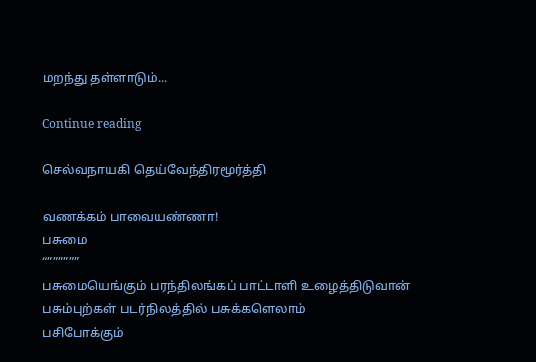மறந்து தள்ளாடும்...

Continue reading

செல்வநாயகி தெய்வேந்திரமூர்த்தி

வணக்கம் பாவையண்ணா!
பசுமை
“””””””
பசுமையெங்கும் பரந்திலங்கப் பாட்டாளி உழைத்திடுவான்
பசும்புற்கள் படர்நிலத்தில் பசுக்களெலாம்
பசிபோக்கும்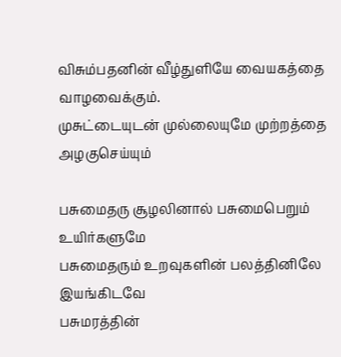விசும்பதனின் வீழ்துளியே வையகத்தை வாழவைக்கும்.
முசுட்டையுடன் முல்லையுமே முற்றத்தை அழகுசெய்யும்

பசுமைதரு சூழலினால் பசுமைபெறும் உயிர்களுமே
பசுமைதரும் உறவுகளின் பலத்தினிலே
இயங்கிடவே
பசுமரத்தின்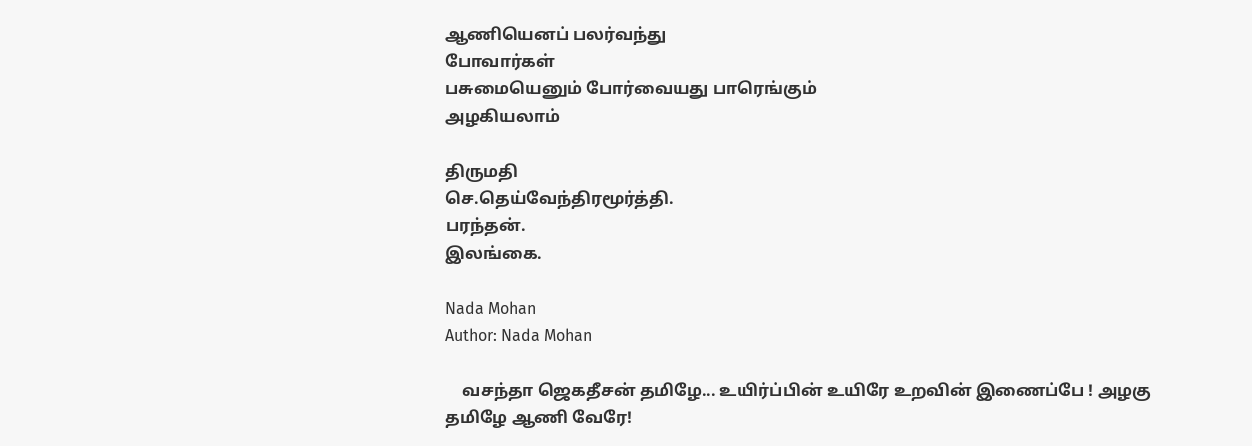ஆணியெனப் பலர்வந்து
போவார்கள்
பசுமையெனும் போர்வையது பாரெங்கும்
அழகியலாம்

திருமதி
செ.தெய்வேந்திரமூர்த்தி.
பரந்தன்.
இலங்கை.

Nada Mohan
Author: Nada Mohan

    வசந்தா ஜெகதீசன் தமிழே... உயிர்ப்பின் உயிரே உறவின் இணைப்பே ! அழகு தமிழே ஆணி வேரே!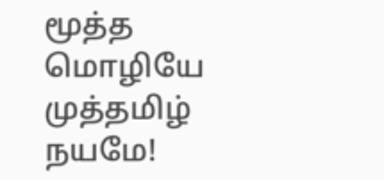மூத்த மொழியே முத்தமிழ் நயமே!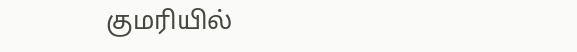குமரியில்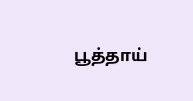பூத்தாய்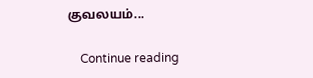குவலயம்...

    Continue reading